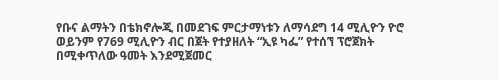የቡና ልማትን በቴክኖሎጂ በመደገፍ ምርታማነቱን ለማሳደግ 14 ሚሊዮን ዮሮ ወይንም የ769 ሚሊዮን ብር በጀት የተያዘለት “ኢዩ ካፌ” የተሰኘ ፕሮጀክት በሚቀጥለው ዓመት እንደሚጀመር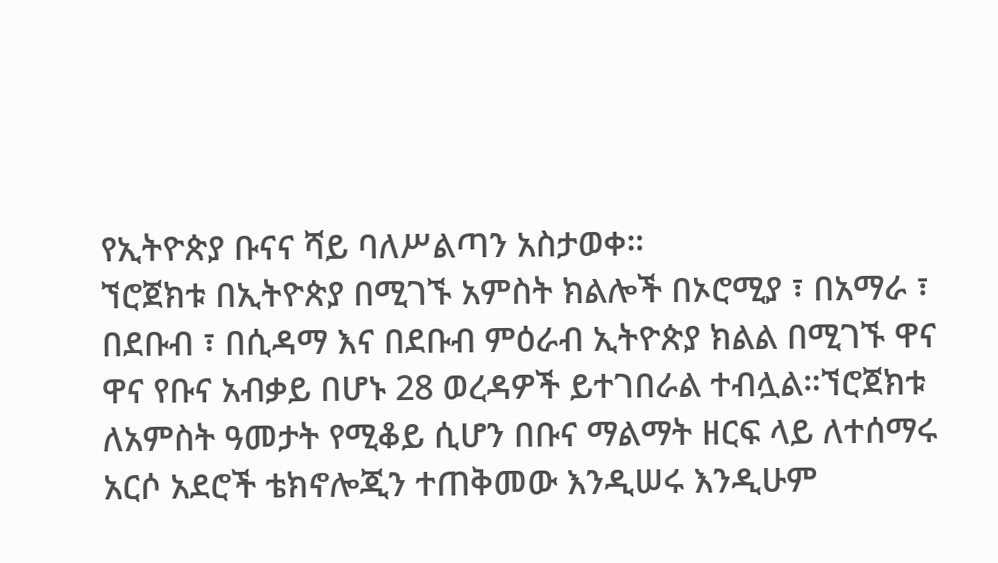የኢትዮጵያ ቡናና ሻይ ባለሥልጣን አስታወቀ።
ኘሮጀክቱ በኢትዮጵያ በሚገኙ አምስት ክልሎች በኦሮሚያ ፣ በአማራ ፣ በደቡብ ፣ በሲዳማ እና በደቡብ ምዕራብ ኢትዮጵያ ክልል በሚገኙ ዋና ዋና የቡና አብቃይ በሆኑ 28 ወረዳዎች ይተገበራል ተብሏል።ኘሮጀክቱ ለአምስት ዓመታት የሚቆይ ሲሆን በቡና ማልማት ዘርፍ ላይ ለተሰማሩ አርሶ አደሮች ቴክኖሎጂን ተጠቅመው እንዲሠሩ እንዲሁም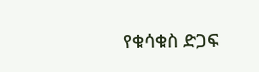የቁሳቁስ ድጋፍ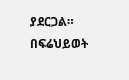ያደርጋል።
በፍሬህይወት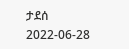ታደሰ
2022-06-28